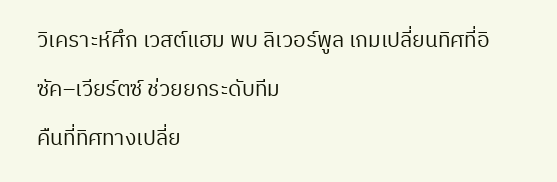วิเคราะห์ศึก เวสต์แฮม พบ ลิเวอร์พูล เกมเปลี่ยนทิศที่อิซัค–เวียร์ตซ์ ช่วยยกระดับทีม
คืนที่ทิศทางเปลี่ย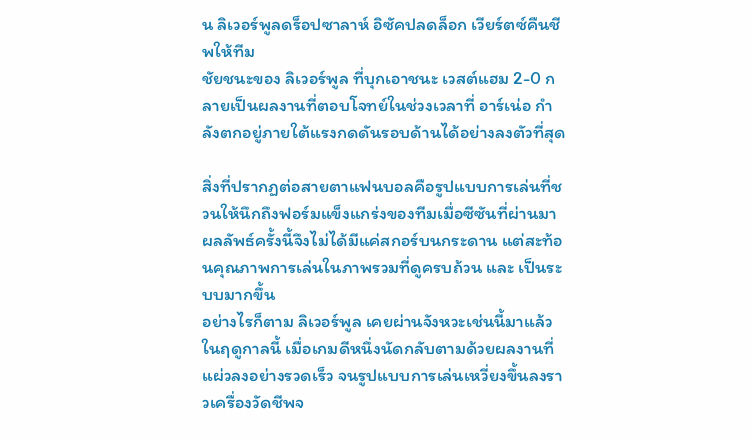น ลิเวอร์พูลดร็อปซาลาห์ อิซัคปลดล็อก เวียร์ตซ์คืนชีพให้ทีม
ชัยชนะของ ลิเวอร์พูล ที่บุกเอาชนะ เวสต์แฮม 2-0 กลายเป็นผลงานที่ตอบโจทย์ในช่วงเวลาที่ อาร์เน่อ กำลังตกอยู่ภายใต้แรงกดดันรอบด้านได้อย่างลงตัวที่สุด

สิ่งที่ปรากฏต่อสายตาแฟนบอลคือรูปแบบการเล่นที่ชวนให้นึกถึงฟอร์มแข็งแกร่งของทีมเมื่อซีซันที่ผ่านมา ผลลัพธ์ครั้งนี้จึงไม่ได้มีแค่สกอร์บนกระดาน แต่สะท้อนคุณภาพการเล่นในภาพรวมที่ดูครบถ้วน และ เป็นระบบมากขึ้น
อย่างไรก็ตาม ลิเวอร์พูล เคยผ่านจังหวะเช่นนี้มาแล้วในฤดูกาลนี้ เมื่อเกมดีหนึ่งนัดกลับตามด้วยผลงานที่แผ่วลงอย่างรวดเร็ว จนรูปแบบการเล่นเหวี่ยงขึ้นลงราวเครื่องวัดชีพจ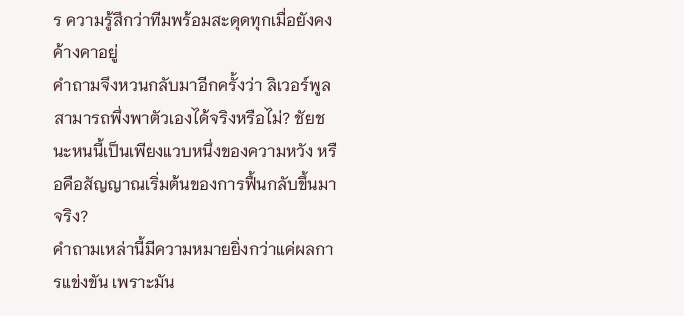ร ความรู้สึกว่าทีมพร้อมสะดุดทุกเมื่อยังคงค้างคาอยู่
คำถามจึงหวนกลับมาอีกครั้งว่า ลิเวอร์พูลสามารถพึ่งพาตัวเองได้จริงหรือไม่? ชัยชนะหนนี้เป็นเพียงแวบหนึ่งของความหวัง หรือคือสัญญาณเริ่มต้นของการฟื้นกลับขึ้นมาจริง?
คำถามเหล่านี้มีความหมายยิ่งกว่าแค่ผลการแข่งขัน เพราะมัน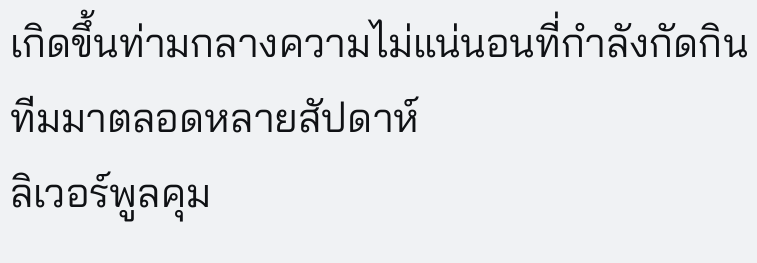เกิดขึ้นท่ามกลางความไม่แน่นอนที่กำลังกัดกินทีมมาตลอดหลายสัปดาห์
ลิเวอร์พูลคุม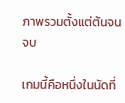ภาพรวมตั้งแต่ต้นจนจบ

เกมนี้คือหนึ่งในนัดที่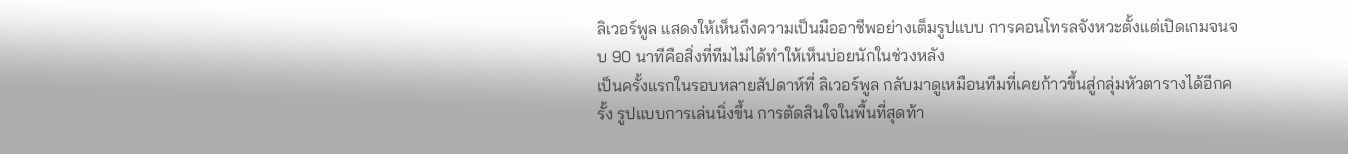ลิเวอร์พูล แสดงให้เห็นถึงความเป็นมืออาชีพอย่างเต็มรูปแบบ การคอนโทรลจังหวะตั้งแต่เปิดเกมจนจบ 90 นาทีคือสิ่งที่ทีมไม่ได้ทำให้เห็นบ่อยนักในช่วงหลัง
เป็นครั้งแรกในรอบหลายสัปดาห์ที่ ลิเวอร์พูล กลับมาดูเหมือนทีมที่เคยก้าวขึ้นสู่กลุ่มหัวตารางได้อีกครั้ง รูปแบบการเล่นนิ่งขึ้น การตัดสินใจในพื้นที่สุดท้า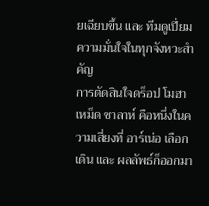ยเฉียบขึ้น และ ทีมดูเปี่ยมความมั่นใจในทุกจังหวะสำคัญ
การตัดสินใจดร็อป โมฮาเหม็ด ซาลาห์ คือหนึ่งในความเสี่ยงที่ อาร์เน่อ เลือกเดิน และ ผลลัพธ์ก็ออกมา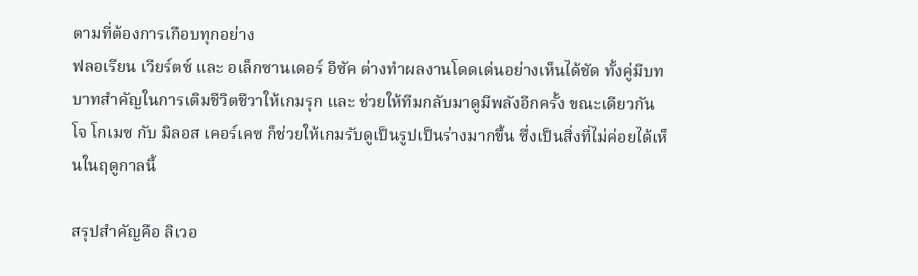ตามที่ต้องการเกือบทุกอย่าง
ฟลอเรียน เวียร์ตซ์ และ อเล็กซานเดอร์ อิซัค ต่างทำผลงานโดดเด่นอย่างเห็นได้ชัด ทั้งคู่มีบทบาทสำคัญในการเติมชีวิตชีวาให้เกมรุก และ ช่วยให้ทีมกลับมาดูมีพลังอีกครั้ง ขณะเดียวกัน โจ โกเมซ กับ มิลอส เคอร์เคซ ก็ช่วยให้เกมรับดูเป็นรูปเป็นร่างมากขึ้น ซึ่งเป็นสิ่งที่ไม่ค่อยได้เห็นในฤดูกาลนี้

สรุปสำคัญคือ ลิเวอ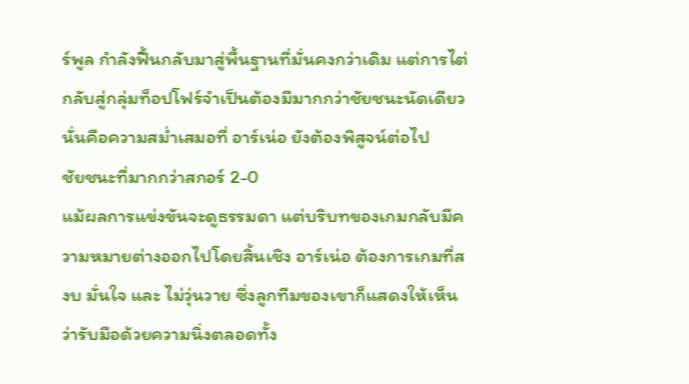ร์พูล กำลังฟื้นกลับมาสู่พื้นฐานที่มั่นคงกว่าเดิม แต่การไต่กลับสู่กลุ่มท็อปโฟร์จำเป็นต้องมีมากกว่าชัยชนะนัดเดียว นั่นคือความสม่ำเสมอที่ อาร์เน่อ ยังต้องพิสูจน์ต่อไป
ชัยชนะที่มากกว่าสกอร์ 2-0
แม้ผลการแข่งขันจะดูธรรมดา แต่บริบทของเกมกลับมีความหมายต่างออกไปโดยสิ้นเชิง อาร์เน่อ ต้องการเกมที่สงบ มั่นใจ และ ไม่วุ่นวาย ซึ่งลูกทีมของเขาก็แสดงให้เห็นว่ารับมือด้วยความนิ่งตลอดทั้ง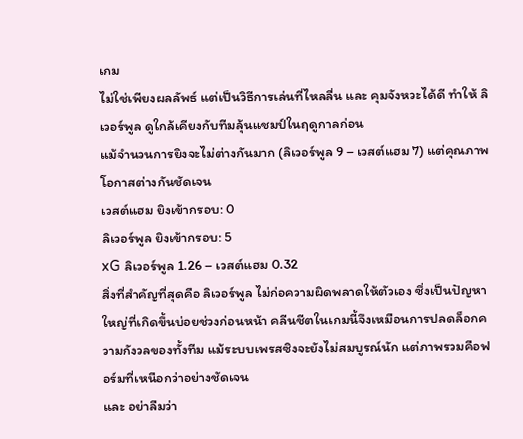เกม
ไม่ใช่เพียงผลลัพธ์ แต่เป็นวิธีการเล่นที่ไหลลื่น และ คุมจังหวะได้ดี ทำให้ ลิเวอร์พูล ดูใกล้เคียงกับทีมลุ้นแชมป์ในฤดูกาลก่อน
แม้จำนวนการยิงจะไม่ต่างกันมาก (ลิเวอร์พูล 9 – เวสต์แฮม 7) แต่คุณภาพโอกาสต่างกันชัดเจน
เวสต์แฮม ยิงเข้ากรอบ: 0
ลิเวอร์พูล ยิงเข้ากรอบ: 5
xG ลิเวอร์พูล 1.26 – เวสต์แฮม 0.32
สิ่งที่สำคัญที่สุดคือ ลิเวอร์พูล ไม่ก่อความผิดพลาดให้ตัวเอง ซึ่งเป็นปัญหาใหญ่ที่เกิดขึ้นบ่อยช่วงก่อนหน้า คลีนชีตในเกมนี้จึงเหมือนการปลดล็อกความกังวลของทั้งทีม แม้ระบบเพรสซิงจะยังไม่สมบูรณ์นัก แต่ภาพรวมคือฟอร์มที่เหนือกว่าอย่างชัดเจน
และ อย่าลืมว่า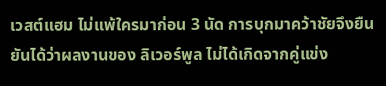เวสต์แฮม ไม่แพ้ใครมาก่อน 3 นัด การบุกมาคว้าชัยจึงยืนยันได้ว่าผลงานของ ลิเวอร์พูล ไม่ได้เกิดจากคู่แข่ง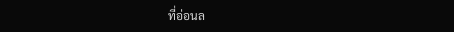ที่อ่อนล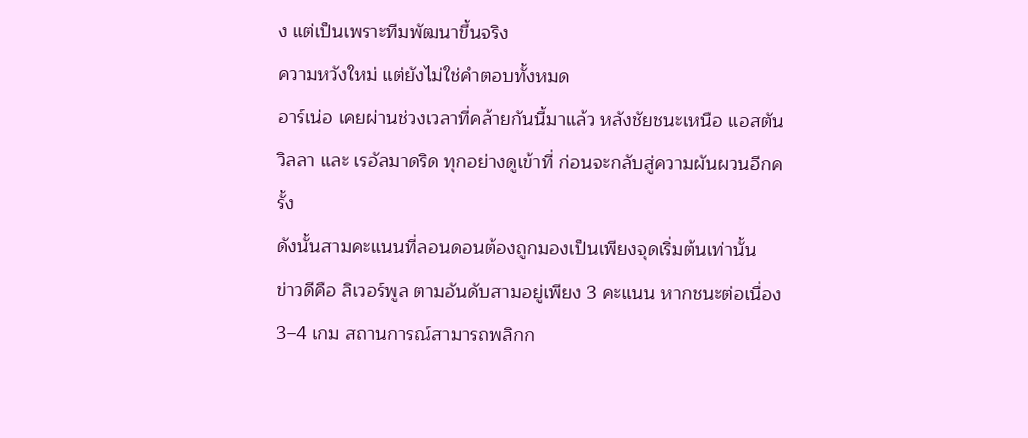ง แต่เป็นเพราะทีมพัฒนาขึ้นจริง
ความหวังใหม่ แต่ยังไม่ใช่คำตอบทั้งหมด
อาร์เน่อ เคยผ่านช่วงเวลาที่คล้ายกันนี้มาแล้ว หลังชัยชนะเหนือ แอสตัน วิลลา และ เรอัลมาดริด ทุกอย่างดูเข้าที่ ก่อนจะกลับสู่ความผันผวนอีกครั้ง
ดังนั้นสามคะแนนที่ลอนดอนต้องถูกมองเป็นเพียงจุดเริ่มต้นเท่านั้น
ข่าวดีคือ ลิเวอร์พูล ตามอันดับสามอยู่เพียง 3 คะแนน หากชนะต่อเนื่อง 3–4 เกม สถานการณ์สามารถพลิกก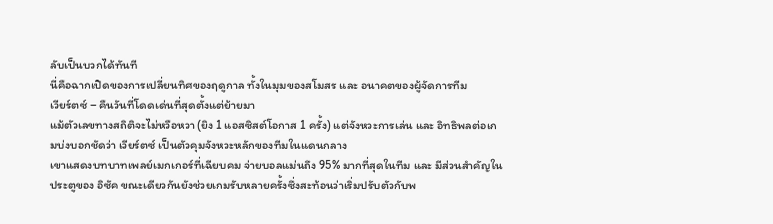ลับเป็นบวกได้ทันที
นี่คือฉากเปิดของการเปลี่ยนทิศของฤดูกาล ทั้งในมุมของสโมสร และ อนาคตของผู้จัดการทีม
เวียร์ตซ์ – คืนวันที่โดดเด่นที่สุดตั้งแต่ย้ายมา
แม้ตัวเลขทางสถิติจะไม่หวือหวา (ยิง 1 แอสซิสต์โอกาส 1 ครั้ง) แต่จังหวะการเล่น และ อิทธิพลต่อเกมบ่งบอกชัดว่า เวียร์ตซ์ เป็นตัวคุมจังหวะหลักของทีมในแดนกลาง
เขาแสดงบทบาทเพลย์เมกเกอร์ที่เฉียบคม จ่ายบอลแม่นถึง 95% มากที่สุดในทีม และ มีส่วนสำคัญในประตูของ อิซัค ขณะเดียวกันยังช่วยเกมรับหลายครั้งซึ่งสะท้อนว่าเริ่มปรับตัวกับพ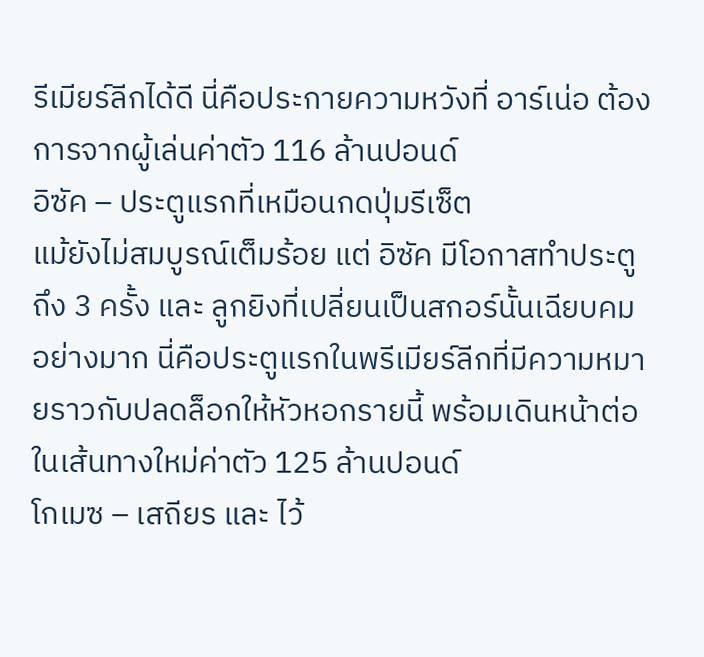รีเมียร์ลีกได้ดี นี่คือประกายความหวังที่ อาร์เน่อ ต้องการจากผู้เล่นค่าตัว 116 ล้านปอนด์
อิซัค – ประตูแรกที่เหมือนกดปุ่มรีเซ็ต
แม้ยังไม่สมบูรณ์เต็มร้อย แต่ อิซัค มีโอกาสทำประตูถึง 3 ครั้ง และ ลูกยิงที่เปลี่ยนเป็นสกอร์นั้นเฉียบคมอย่างมาก นี่คือประตูแรกในพรีเมียร์ลีกที่มีความหมายราวกับปลดล็อกให้หัวหอกรายนี้ พร้อมเดินหน้าต่อในเส้นทางใหม่ค่าตัว 125 ล้านปอนด์
โกเมซ – เสถียร และ ไว้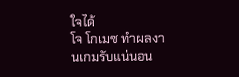ใจได้
โจ โกเมซ ทำผลงานเกมรับแน่นอน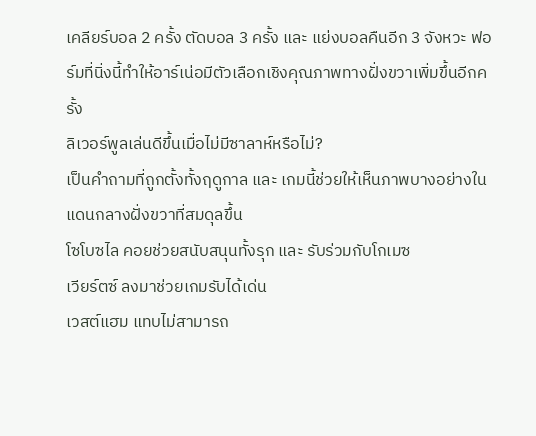เคลียร์บอล 2 ครั้ง ตัดบอล 3 ครั้ง และ แย่งบอลคืนอีก 3 จังหวะ ฟอร์มที่นิ่งนี้ทำให้อาร์เน่อมีตัวเลือกเชิงคุณภาพทางฝั่งขวาเพิ่มขึ้นอีกครั้ง
ลิเวอร์พูลเล่นดีขึ้นเมื่อไม่มีซาลาห์หรือไม่?
เป็นคำถามที่ถูกตั้งทั้งฤดูกาล และ เกมนี้ช่วยให้เห็นภาพบางอย่างในแดนกลางฝั่งขวาที่สมดุลขึ้น
โซโบซไล คอยช่วยสนับสนุนทั้งรุก และ รับร่วมกับโกเมซ
เวียร์ตซ์ ลงมาช่วยเกมรับได้เด่น
เวสต์แฮม แทบไม่สามารถ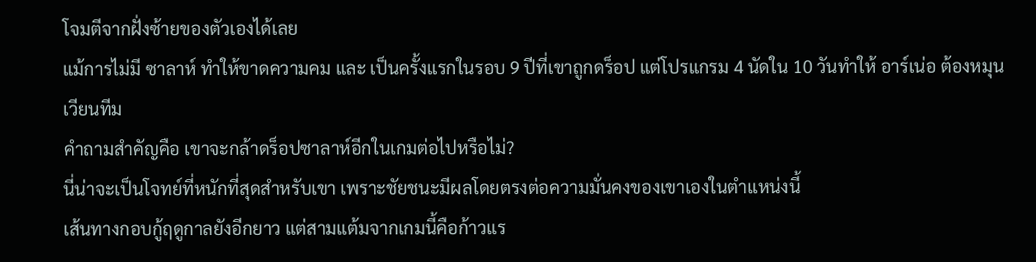โจมตีจากฝั่งซ้ายของตัวเองได้เลย
แม้การไม่มี ซาลาห์ ทำให้ขาดความคม และ เป็นครั้งแรกในรอบ 9 ปีที่เขาถูกดร็อป แต่โปรแกรม 4 นัดใน 10 วันทำให้ อาร์เน่อ ต้องหมุนเวียนทีม
คำถามสำคัญคือ เขาจะกล้าดร็อปซาลาห์อีกในเกมต่อไปหรือไม่?
นี่น่าจะเป็นโจทย์ที่หนักที่สุดสำหรับเขา เพราะชัยชนะมีผลโดยตรงต่อความมั่นคงของเขาเองในตำแหน่งนี้
เส้นทางกอบกู้ฤดูกาลยังอีกยาว แต่สามแต้มจากเกมนี้คือก้าวแร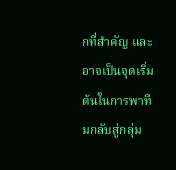กที่สำคัญ และ อาจเป็นจุดเริ่มต้นในการพาทีมกลับสู่กลุ่ม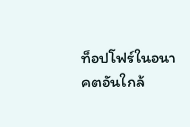ท็อปโฟร์ในอนาคตอันใกล้